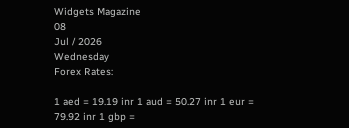Widgets Magazine
08
Jul / 2026
Wednesday
Forex Rates:

1 aed = 19.19 inr 1 aud = 50.27 inr 1 eur = 79.92 inr 1 gbp =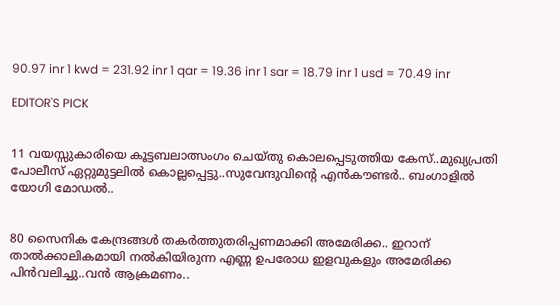90.97 inr 1 kwd = 231.92 inr 1 qar = 19.36 inr 1 sar = 18.79 inr 1 usd = 70.49 inr

EDITOR'S PICK


11 വയസ്സുകാരിയെ കൂട്ടബലാത്സംഗം ചെയ്തു കൊലപ്പെടുത്തിയ കേസ്..മുഖ്യപ്രതി പോലീസ് ഏറ്റുമുട്ടലില്‍ കൊല്ലപ്പെട്ടു..സുവേന്ദുവിന്റെ എൻകൗണ്ടർ.. ബംഗാളിൽ യോഗി മോഡൽ..


80 സൈനിക കേന്ദ്രങ്ങള്‍ തകര്‍ത്തുതരിപ്പണമാക്കി അമേരിക്ക.. ഇറാന് താല്‍ക്കാലികമായി നല്‍കിയിരുന്ന എണ്ണ ഉപരോധ ഇളവുകളും അമേരിക്ക പിന്‍വലിച്ചു..വൻ ആക്രമണം..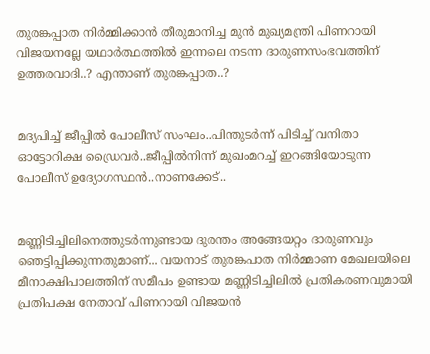തുരങ്കപ്പാത നിർമ്മിക്കാൻ തീരുമാനിച്ച മുൻ മുഖ്യമന്ത്രി പിണറായി വിജയനല്ലേ യഥാർത്ഥത്തിൽ ഇന്നലെ നടന്ന ദാരുണസംഭവത്തിന് ഉത്തരവാദി..? എന്താണ് തുരങ്കപ്പാത..?


മദ്യപിച്ച് ജീപ്പിൽ പോലീസ് സംഘം..പിന്തുടർന്ന് പിടിച്ച് വനിതാ ഓട്ടോറിക്ഷ ഡ്രൈവർ..ജീപ്പിൽനിന്ന്‌ മുഖംമറച്ച് ഇറങ്ങിയോടുന്ന പോലീസ് ഉദ്യോഗസ്ഥൻ..നാണക്കേട്..


മണ്ണിടിച്ചിലിനെത്തുടർന്നുണ്ടായ ദുരന്തം അങ്ങേയറ്റം ദാരുണവും ഞെട്ടിപ്പിക്കുന്നതുമാണ്... വയനാട് തുരങ്കപാത നിർമ്മാണ മേഖലയിലെ മീനാക്ഷിപാലത്തിന് സമീപം ഉണ്ടായ മണ്ണിടിച്ചിലിൽ പ്രതികരണവുമായി പ്രതിപക്ഷ നേതാവ് പിണറായി വിജയൻ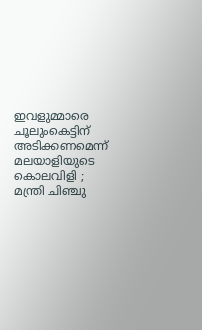ഇവളുമ്മാരെ ചൂലുംകെട്ടിന് അടിക്കണമെന്ന് മലയാളിയുടെ കൊലവിളി ; മന്ത്രി ചിഞ്ചു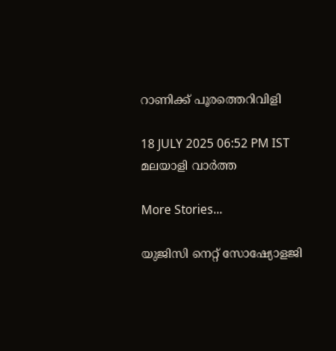റാണിക്ക് പൂരത്തെറിവിളി

18 JULY 2025 06:52 PM IST
മലയാളി വാര്‍ത്ത

More Stories...

യുജിസി നെറ്റ് സോഷ്യോളജി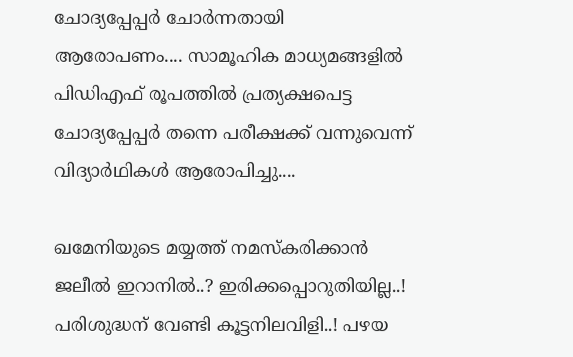ചോദ്യപ്പേപ്പർ ചോർന്നതായി ആരോപണം.... സാമൂഹിക മാധ്യമങ്ങളിൽ പിഡിഎഫ് രൂപത്തിൽ പ്രത്യക്ഷപെട്ട ചോദ്യപ്പേപ്പർ തന്നെ പരീക്ഷക്ക് വന്നുവെന്ന് വിദ്യാർഥികൾ ആരോപിച്ചു....

ഖമേനിയുടെ മയ്യത്ത് നമസ്കരിക്കാൻ ജലീൽ ഇറാനിൽ..? ഇരിക്കപ്പൊറുതിയില്ല..! പരിശുദ്ധന് വേണ്ടി കൂട്ടനിലവിളി..! പഴയ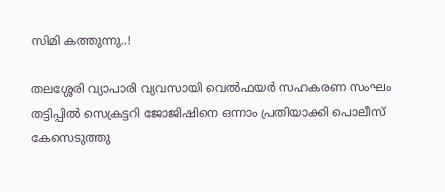സിമി കത്തുന്നു..!

തലശ്ശേരി വ്യാപാരി വ്യവസായി വെൽഫയർ സഹകരണ സംഘം തട്ടിപ്പിൽ സെക്രട്ടറി ജോജിഷിനെ ഒന്നാം പ്രതിയാക്കി പൊലീസ് കേസെടുത്തു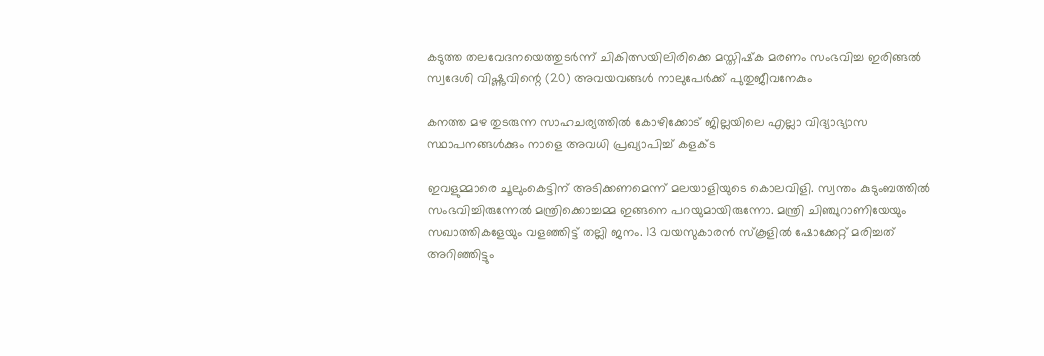കടുത്ത തലവേദനയെത്തുടർന്ന് ചികിത്സയിലിരിക്കെ മസ്തിഷ്‌ക മരണം സംഭവിച്ച ഇരിങ്ങൽ സ്വദേശി വിഷ്ണുവിന്റെ (20) അവയവങ്ങൾ നാലുപേർക്ക് പുതുജീവനേകും

കനത്ത മഴ തുടരുന്ന സാഹചര്യത്തിൽ കോഴിക്കോട് ജില്ലയിലെ എല്ലാ വിദ്യാഭ്യാസ സ്ഥാപനങ്ങള്‍ക്കും നാളെ അവധി പ്രഖ്യാപിച്ച് കളക്ട

ഇവളുമ്മാരെ ചൂലുംകെട്ടിന് അടിക്കണമെന്ന് മലയാളിയുടെ കൊലവിളി. സ്വന്തം കുടുംബത്തില്‍ സംഭവിച്ചിരുന്നേല്‍ മന്ത്രിക്കൊച്ചമ്മ ഇങ്ങനെ പറയുമായിരുന്നോ. മന്ത്രി ചിഞ്ചുറാണിയേയും സഖാത്തികളേയും വളഞ്ഞിട്ട് തല്ലി ജനം. 13 വയസുകാരന്‍ സ്‌കൂളില്‍ ഷോക്കേറ്റ് മരിച്ചത് അറിഞ്ഞിട്ടും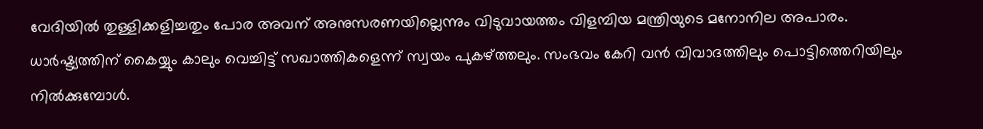വേദിയില്‍ തുള്ളിക്കളിച്ചതും പോര അവന് അനുസരണയില്ലെന്നും വിടുവായത്തം വിളമ്പിയ മന്ത്രിയുടെ മനോനില അപാരം. ധാര്‍ഷ്ട്യത്തിന് കൈയ്യും കാലും വെച്ചിട്ട് സഖാത്തികളെന്ന് സ്വയം പുകഴ്ത്തലും. സംഭവം കേറി വന്‍ വിവാദത്തിലും പൊട്ടിത്തെറിയിലും നില്‍ക്കുമ്പോള്‍.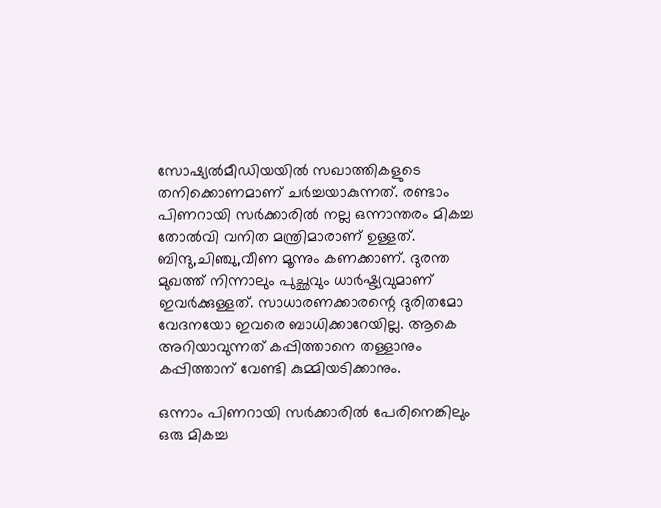സോഷ്യല്‍മീഡിയയില്‍ സഖാത്തികളുടെ തനിക്കൊണമാണ് ചര്‍ച്ചയാകുന്നത്. രണ്ടാം പിണറായി സര്‍ക്കാരില്‍ നല്ല ഒന്നാന്തരം മികച്ച തോല്‍വി വനിത മന്ത്രിമാരാണ് ഉള്ളത്. ബിന്ദു,ചിഞ്ചു,വീണ മൂന്നും കണക്കാണ്. ദുരന്ത മുഖത്ത് നിന്നാലും പുച്ഛവും ധാര്‍ഷ്ട്യവുമാണ് ഇവര്‍ക്കുള്ളത്. സാധാരണക്കാരന്റെ ദുരിതമോ വേദനയോ ഇവരെ ബാധിക്കാറേയില്ല. ആകെ അറിയാവുന്നത് കപ്പിത്താനെ തള്ളാനും കപ്പിത്താന് വേണ്ടി കുമ്മിയടിക്കാനും.

ഒന്നാം പിണറായി സര്‍ക്കാരില്‍ പേരിനെങ്കിലും ഒരു മികച്ച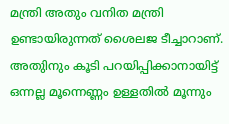മന്ത്രി അതും വനിത മന്ത്രി ഉണ്ടായിരുന്നത് ശൈലജ ടീച്ചാറാണ്. അതുിനും കൂടി പറയിപ്പിക്കാനായിട്ട് ഒന്നല്ല മൂന്നെണ്ണം ഉള്ളതില്‍ മൂന്നും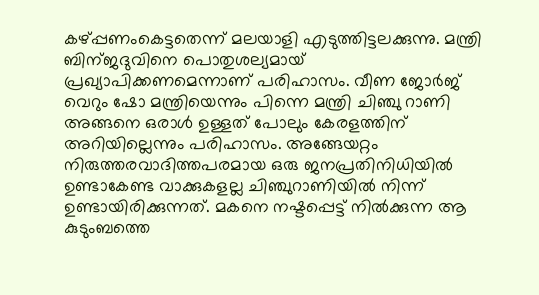കഴ്പ്പണംകെട്ടതെന്ന് മലയാളി എടുത്തിട്ടലക്കുന്നു. മന്ത്രി ബിന്ജദുവിനെ പൊതുശല്യമായ് പ്രഖ്യാപിക്കണമെന്നാണ് പരിഹാസം. വീണ ജോര്‍ജ് വെറും ഷോ മന്ത്രിയെന്നും പിന്നെ മന്ത്രി ചിഞ്ചു റാണി അങ്ങനെ ഒരാള്‍ ഉള്ളത് പോലും കേരളത്തിന് അറിയില്ലെന്നും പരിഹാസം. അങ്ങേയറ്റം നിരുത്തരവാദിത്തപരമായ ഒരു ജനപ്രതിനിധിയില്‍ ഉണ്ടാകേണ്ട വാക്കുകളല്ല ചിഞ്ചുറാണിയില്‍ നിന്ന് ഉണ്ടായിരിക്കുന്നത്. മകനെ നഷ്ടപ്പെട്ട് നില്‍ക്കുന്ന ആ കുടുംബത്തെ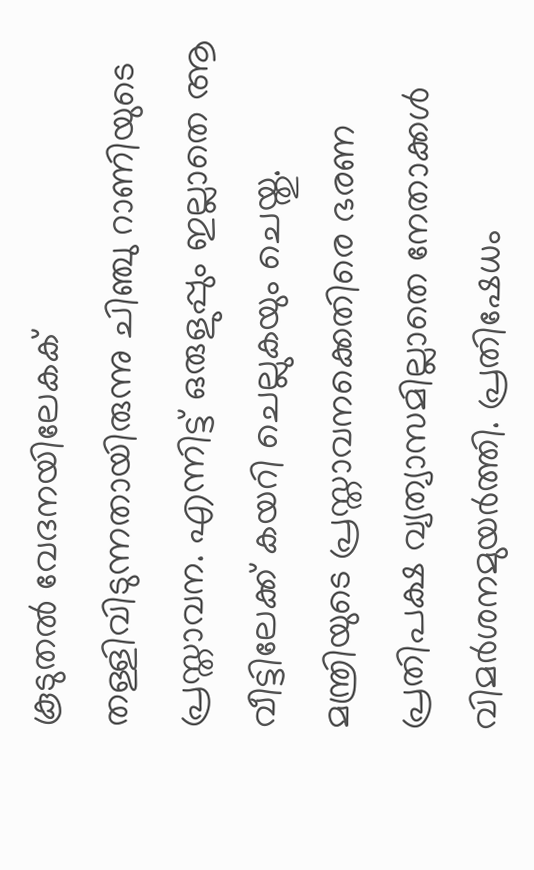കൂടുതല്‍ വേദനയിലേകക് തള്ളിവിടുന്നതായിരുന്നു ചിഞ്ചു റാണിയുടെ പ്രസ്താവന. എന്നിട്ട് ഒരുളുപ്പും ഇല്ലാതെ ആ വീട്ടിലേക്ക് കയറി ചെല്ലുകയും ചെയ്തു. മന്ത്രിയുടെ പ്രസ്താവനക്കെതിരെ ഭരണ പ്രതിപക്ഷ വ്യത്യാസമില്ലാതെ നേതാക്കള്‍ വിമര്‍ശനമുയര്‍ത്തി. പ്രതിഷേധം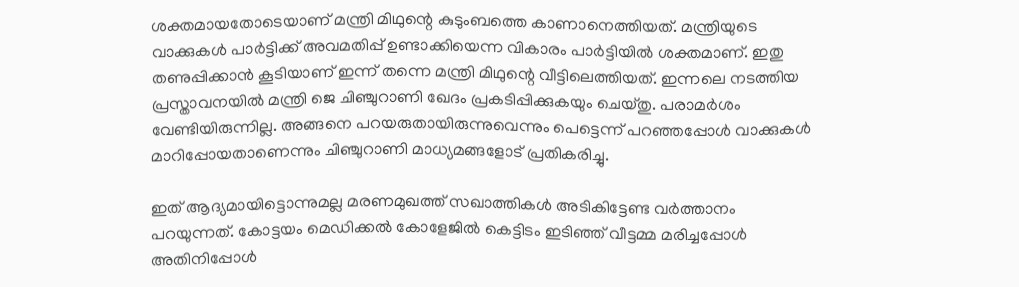ശക്തമായതോടെയാണ് മന്ത്രി മിഥുന്റെ കുടുംബത്തെ കാണാനെത്തിയത്. മന്ത്രിയുടെ വാക്കുകള്‍ പാര്‍ട്ടിക്ക് അവമതിപ്പ് ഉണ്ടാക്കിയെന്ന വികാരം പാര്‍ട്ടിയില്‍ ശക്തമാണ്. ഇതു തണുപ്പിക്കാന്‍ കൂടിയാണ് ഇന്ന് തന്നെ മന്ത്രി മിഥുന്റെ വീട്ടിലെത്തിയത്. ഇന്നലെ നടത്തിയ പ്രസ്താവനയില്‍ മന്ത്രി ജെ ചിഞ്ചുറാണി ഖേദം പ്രകടിപ്പിക്കുകയും ചെയ്തു. പരാമര്‍ശം വേണ്ടിയിരുന്നില്ല. അങ്ങനെ പറയരുതായിരുന്നുവെന്നും പെട്ടെന്ന് പറഞ്ഞപ്പോള്‍ വാക്കുകള്‍ മാറിപ്പോയതാണെന്നും ചിഞ്ചുറാണി മാധ്യമങ്ങളോട് പ്രതികരിച്ചു.

ഇത് ആദ്യമായിട്ടൊന്നുമല്ല മരണമുഖത്ത് സഖാത്തികള്‍ അടികിട്ടേണ്ട വര്‍ത്താനം പറയുന്നത്. കോട്ടയം മെഡിക്കല്‍ കോളേജില്‍ കെട്ടിടം ഇടിഞ്ഞ് വീട്ടമ്മ മരിച്ചപ്പോള്‍ അതിനിപ്പോള്‍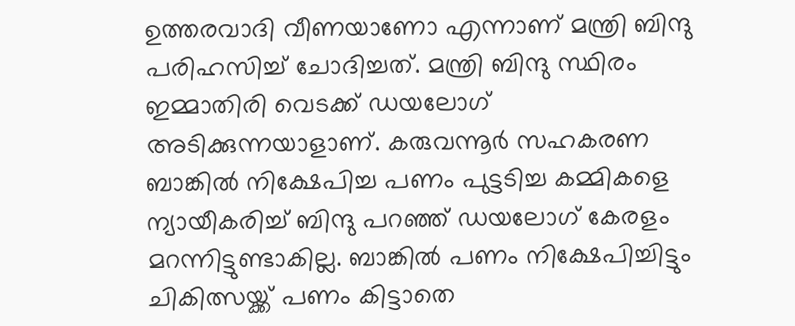ഉത്തരവാദി വീണയാണോ എന്നാണ് മന്ത്രി ബിന്ദു പരിഹസിച്ച് ചോദിച്ചത്. മന്ത്രി ബിന്ദു സ്ഥിരം ഇമ്മാതിരി വെടക്ക് ഡയലോഗ് അടിക്കുന്നയാളാണ്. കരുവന്നൂര്‍ സഹകരണ ബാങ്കില്‍ നിക്ഷേപിച്ച പണം പുട്ടടിച്ച കമ്മികളെ ന്യായീകരിച്ച് ബിന്ദു പറഞ്ഞ് ഡയലോഗ് കേരളം മറന്നിട്ടുണ്ടാകില്ല. ബാങ്കില്‍ പണം നിക്ഷേപിച്ചിട്ടും ചികിത്സയ്ക്ക് പണം കിട്ടാതെ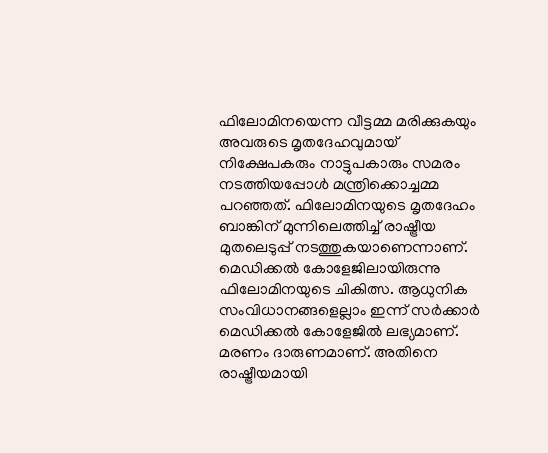ഫിലോമിനയെന്ന വീട്ടമ്മ മരിക്കുകയും അവരുടെ മൃതദേഹവുമായ് നിക്ഷേപകരും നാട്ടുപകാരും സമരം നടത്തിയപ്പോള്‍ മന്ത്രിക്കൊച്ചമ്മ പറഞ്ഞത്. ഫിലോമിനയുടെ മൃതദേഹം ബാങ്കിന് മുന്നിലെത്തിച്ച് രാഷ്ട്രീയ മുതലെടുപ്പ് നടത്തുകയാണെന്നാണ്. മെഡിക്കല്‍ കോളേജിലായിരുന്നു ഫിലോമിനയുടെ ചികിത്സ. ആധുനിക സംവിധാനങ്ങളെല്ലാം ഇന്ന് സര്‍ക്കാര്‍ മെഡിക്കല്‍ കോളേജില്‍ ലഭ്യമാണ്. മരണം ദാരുണമാണ്. അതിനെ രാഷ്ട്രീയമായി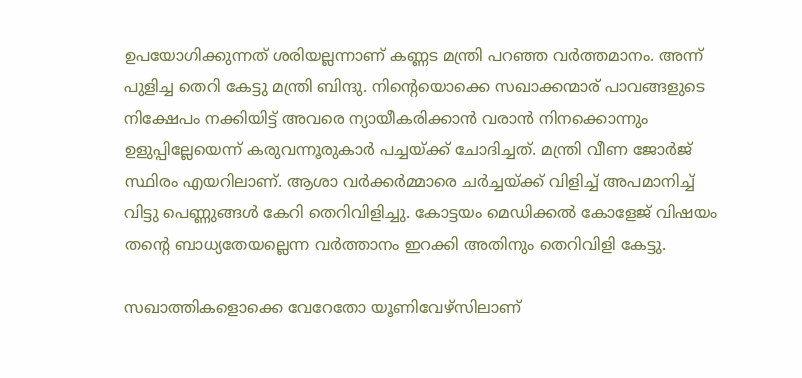ഉപയോഗിക്കുന്നത് ശരിയല്ലന്നാണ് കണ്ണട മന്ത്രി പറഞ്ഞ വര്‍ത്തമാനം. അന്ന് പുളിച്ച തെറി കേട്ടു മന്ത്രി ബിന്ദു. നിന്റെയൊക്കെ സഖാക്കന്മാര് പാവങ്ങളുടെ നിക്ഷേപം നക്കിയിട്ട് അവരെ ന്യായീകരിക്കാന്‍ വരാന്‍ നിനക്കൊന്നും ഉളുപ്പില്ലേയെന്ന് കരുവന്നൂരുകാര്‍ പച്ചയ്ക്ക് ചോദിച്ചത്. മന്ത്രി വീണ ജോര്‍ജ് സ്ഥിരം എയറിലാണ്. ആശാ വര്‍ക്കര്‍മ്മാരെ ചര്‍ച്ചയ്ക്ക് വിളിച്ച് അപമാനിച്ച് വിട്ടു പെണ്ണുങ്ങള്‍ കേറി തെറിവിളിച്ചു. കോട്ടയം മെഡിക്കല്‍ കോളേജ് വിഷയം തന്റെ ബാധ്യതേയല്ലെന്ന വര്‍ത്താനം ഇറക്കി അതിനും തെറിവിളി കേട്ടു.

സഖാത്തികളൊക്കെ വേറേതോ യൂണിവേഴ്‌സിലാണ്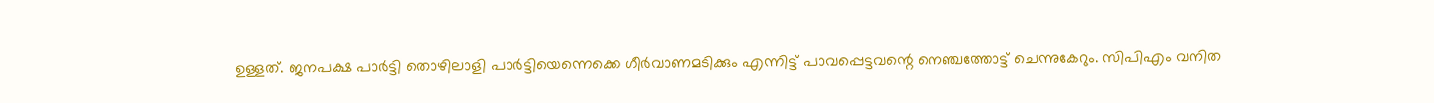ഉള്ളത്. ജനപക്ഷ പാര്‍ട്ടി തൊഴിലാളി പാര്‍ട്ടിയെന്നെക്കെ ഗീര്‍വാണമടിക്കും എന്നിട്ട് പാവപ്പെട്ടവന്റെ നെഞ്ചത്തോട്ട് ചെന്നുകേറും. സിപിഎം വനിത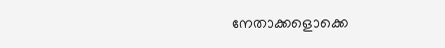നേതാക്കളൊക്കെ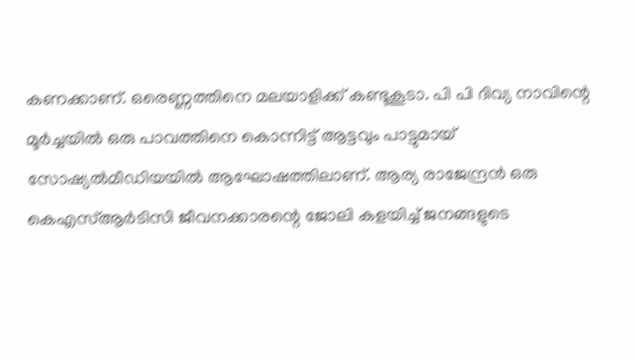കണക്കാണ്. ഒരെണ്ണത്തിനെ മലയാളിക്ക് കണ്ടൂകൂടാ. പി പി ദിവ്യ നാവിന്റെ മൂര്‍ച്ചയില്‍ ഒരു പാവത്തിനെ കൊന്നിട്ട് ആട്ടവും പാട്ടുമായ് സോഷ്യല്‍മീഡിയയില്‍ ആഘോഷത്തിലാണ്. ആര്യ രാജേന്ദ്രന്‍ ഒരു കെഎസ്ആര്‍ടിസി ജീവനക്കാരന്റെ ജോലി കളയിച്ച് ജനങ്ങളുടെ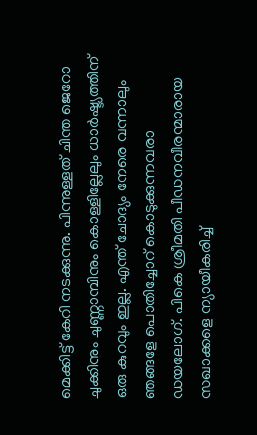മെക്കിട്ട് കേറി നടക്കുന്നു. പിന്നുള്ളത് ചിന്ത ജെറോ ചുക്കിനും ചുണ്ണാമ്പിനും കൊള്ളില്ലേലും ധാര്‍ഷ്ട്യത്തിന് ഒരു കുറവും ഇല്ല. എന്ത് ചോദ്യം നേരെ വന്നാലും ഞങ്ങളേ പൊതിച്ചോറ് കൊടുക്കുന്നവരാ ഡയലോഗ്. പികെ ശ്രീമതി പീഡനവീരന്മാരായ സഖാക്കളെ ന്യായീകരിച്ച്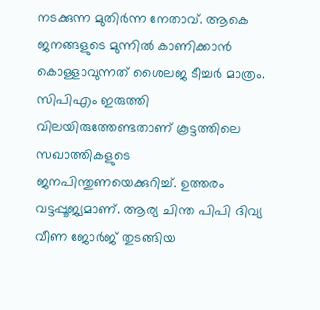നടക്കുന്ന മുതിര്‍ന്ന നേതാവ്. ആകെ ജനങ്ങളുടെ മുന്നില്‍ കാണിക്കാന്‍ കൊള്ളാവുന്നത് ശൈലജ ടീച്ചര്‍ മാത്രം. സിപിഎം ഇരുത്തി വിലയിരുത്തേണ്ടതാണ് കൂട്ടത്തിലെ സഖാത്തികളുടെ ജനപിന്തുണയെക്കുറിച്ച്. ഉത്തരം വട്ടപ്പൂജ്യമാണ്. ആര്യ ചിന്ത പിപി ദിവ്യ വീണ ജോര്‍ജ് തുടങ്ങിയ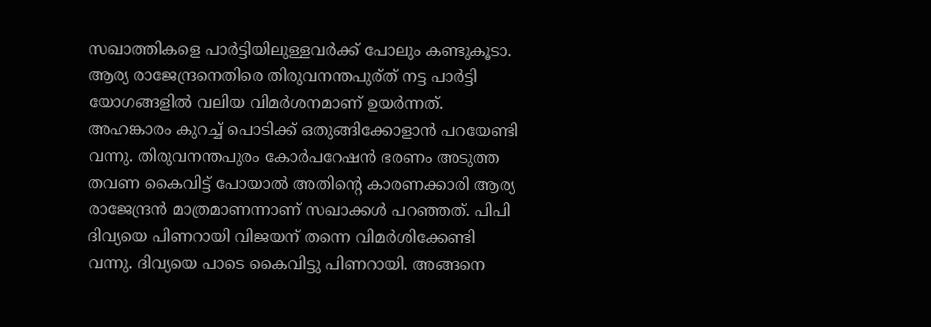സഖാത്തികളെ പാര്‍ട്ടിയിലുള്ളവര്‍ക്ക് പോലും കണ്ടുകൂടാ. ആര്യ രാജേന്ദ്രനെതിരെ തിരുവനന്തപുര്ത് നട്ട പാര്‍ട്ടി യോഗങ്ങളില്‍ വലിയ വിമര്‍ശനമാണ് ഉയര്‍ന്നത്. അഹങ്കാരം കുറച്ച് പൊടിക്ക് ഒതുങ്ങിക്കോളാന്‍ പറയേണ്ടി വന്നു. തിരുവനന്തപുരം കോര്‍പറേഷന്‍ ഭരണം അടുത്ത തവണ കൈവിട്ട് പോയാല്‍ അതിന്റെ കാരണക്കാരി ആര്യ രാജേന്ദ്രന്‍ മാത്രമാണന്നാണ് സഖാക്കള്‍ പറഞ്ഞത്. പിപി ദിവ്യയെ പിണറായി വിജയന് തന്നെ വിമര്‍ശിക്കേണ്ടി വന്നു. ദിവ്യയെ പാടെ കൈവിട്ടു പിണറായി. അങ്ങനെ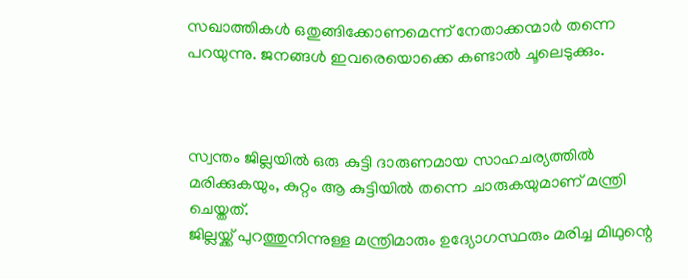സഖാത്തികള്‍ ഒതുങ്ങിക്കോണമെന്ന് നേതാക്കന്മാര്‍ തന്നെ പറയുന്നു. ജനങ്ങള്‍ ഇവരെയൊക്കെ കണ്ടാല്‍ ചൂലെടുക്കും.



സ്വന്തം ജില്ലയില്‍ ഒരു കുട്ടി ദാരുണമായ സാഹചര്യത്തില്‍ മരിക്കുകയും, കുറ്റം ആ കുട്ടിയില്‍ തന്നെ ചാരുകയുമാണ് മന്ത്രി ചെയ്തത്.
ജില്ലയ്ക്ക് പുറത്തുനിന്നുള്ള മന്ത്രിമാരും ഉദ്യോഗസ്ഥരും മരിച്ച മിഥുന്റെ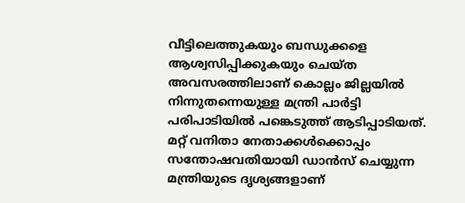വീട്ടിലെത്തുകയും ബന്ധുക്കളെ ആശ്വസിപ്പിക്കുകയും ചെയ്ത അവസരത്തിലാണ് കൊല്ലം ജില്ലയില്‍ നിന്നുതന്നെയുള്ള മന്ത്രി പാര്‍ട്ടി പരിപാടിയില്‍ പങ്കെടുത്ത് ആടിപ്പാടിയത്. മറ്റ് വനിതാ നേതാക്കള്‍ക്കൊപ്പം സന്തോഷവതിയായി ഡാന്‍സ് ചെയ്യുന്ന മന്ത്രിയുടെ ദൃശ്യങ്ങളാണ്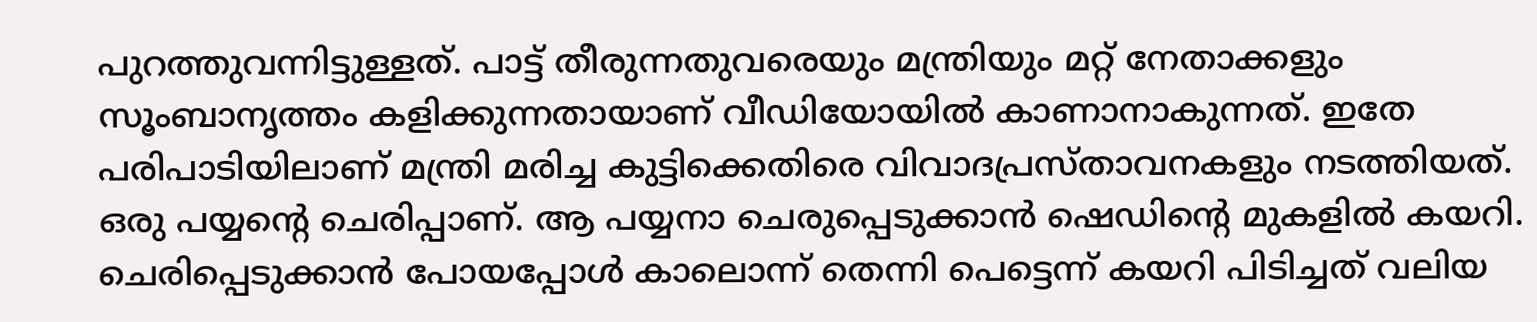പുറത്തുവന്നിട്ടുള്ളത്. പാട്ട് തീരുന്നതുവരെയും മന്ത്രിയും മറ്റ് നേതാക്കളും സൂംബാനൃത്തം കളിക്കുന്നതായാണ് വീഡിയോയില്‍ കാണാനാകുന്നത്. ഇതേ പരിപാടിയിലാണ് മന്ത്രി മരിച്ച കുട്ടിക്കെതിരെ വിവാദപ്രസ്താവനകളും നടത്തിയത്. ഒരു പയ്യന്റെ ചെരിപ്പാണ്. ആ പയ്യനാ ചെരുപ്പെടുക്കാന്‍ ഷെഡിന്റെ മുകളില്‍ കയറി. ചെരിപ്പെടുക്കാന്‍ പോയപ്പോള്‍ കാലൊന്ന് തെന്നി പെട്ടെന്ന് കയറി പിടിച്ചത് വലിയ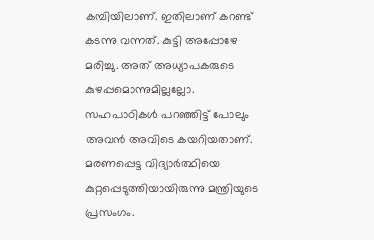കമ്പിയിലാണ്. ഇതിലാണ് കറണ്ട് കടന്നു വന്നത്. കുട്ടി അപ്പോഴേ മരിച്ചു. അത് അധ്യാപകരുടെ കുഴപ്പമൊന്നുമില്ലല്ലോ. സഹപാഠികള്‍ പറഞ്ഞിട്ട് പോലും അവന്‍ അവിടെ കയറിയതാണ്. മരണപ്പെട്ട വിദ്യാര്‍ത്ഥിയെ കുറ്റപ്പെടുത്തിയായിരുന്നു മന്ത്രിയുടെ പ്രസംഗം.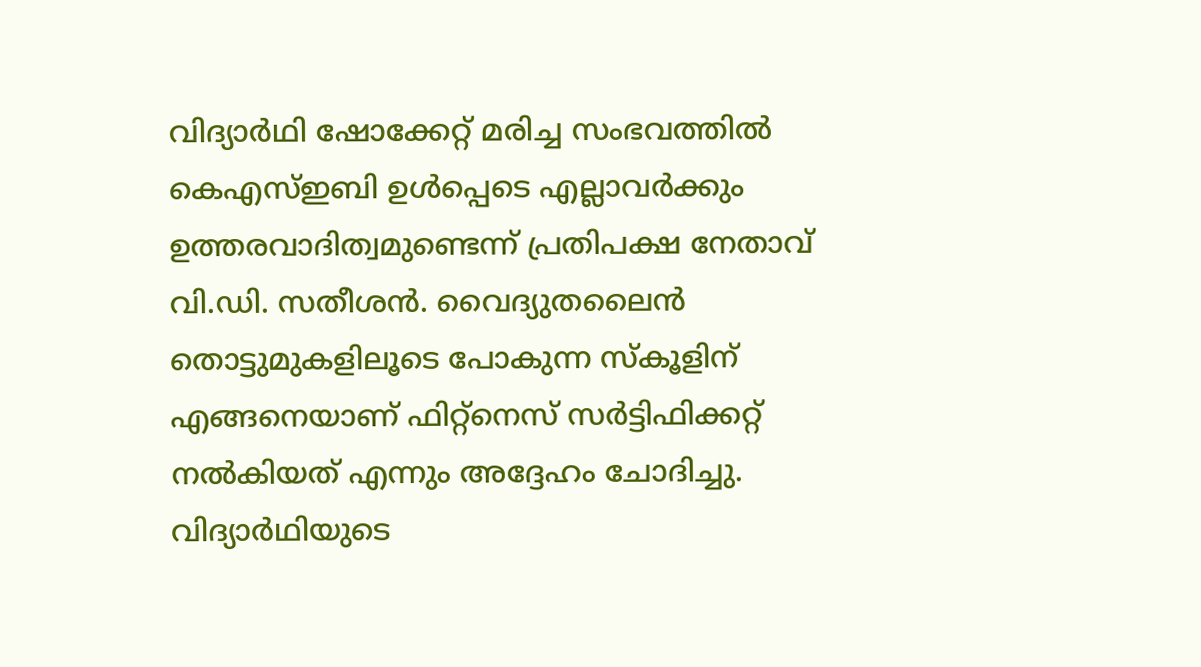വിദ്യാര്‍ഥി ഷോക്കേറ്റ് മരിച്ച സംഭവത്തില്‍ കെഎസ്ഇബി ഉള്‍പ്പെടെ എല്ലാവര്‍ക്കും ഉത്തരവാദിത്വമുണ്ടെന്ന് പ്രതിപക്ഷ നേതാവ് വി.ഡി. സതീശന്‍. വൈദ്യുതലൈന്‍ തൊട്ടുമുകളിലൂടെ പോകുന്ന സ്‌കൂളിന് എങ്ങനെയാണ് ഫിറ്റ്‌നെസ് സര്‍ട്ടിഫിക്കറ്റ് നല്‍കിയത് എന്നും അദ്ദേഹം ചോദിച്ചു. വിദ്യാര്‍ഥിയുടെ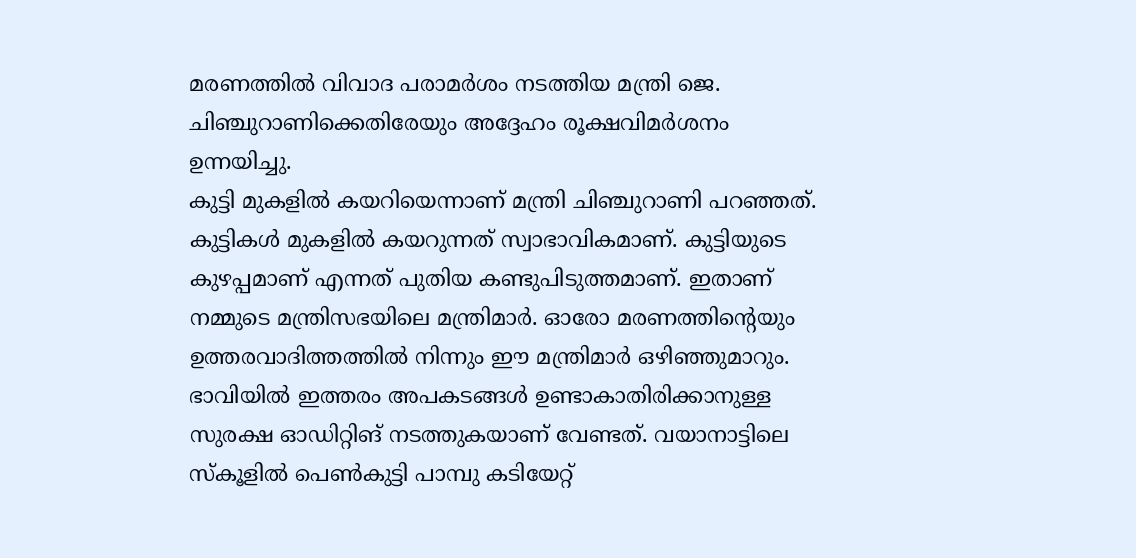മരണത്തില്‍ വിവാദ പരാമര്‍ശം നടത്തിയ മന്ത്രി ജെ. ചിഞ്ചുറാണിക്കെതിരേയും അദ്ദേഹം രൂക്ഷവിമര്‍ശനം ഉന്നയിച്ചു.
കുട്ടി മുകളില്‍ കയറിയെന്നാണ് മന്ത്രി ചിഞ്ചുറാണി പറഞ്ഞത്. കുട്ടികള്‍ മുകളില്‍ കയറുന്നത് സ്വാഭാവികമാണ്. കുട്ടിയുടെ കുഴപ്പമാണ് എന്നത് പുതിയ കണ്ടുപിടുത്തമാണ്. ഇതാണ് നമ്മുടെ മന്ത്രിസഭയിലെ മന്ത്രിമാര്‍. ഓരോ മരണത്തിന്റെയും ഉത്തരവാദിത്തത്തില്‍ നിന്നും ഈ മന്ത്രിമാര്‍ ഒഴിഞ്ഞുമാറും. ഭാവിയില്‍ ഇത്തരം അപകടങ്ങള്‍ ഉണ്ടാകാതിരിക്കാനുള്ള സുരക്ഷ ഓഡിറ്റിങ് നടത്തുകയാണ് വേണ്ടത്. വയാനാട്ടിലെ സ്‌കൂളില്‍ പെണ്‍കുട്ടി പാമ്പു കടിയേറ്റ്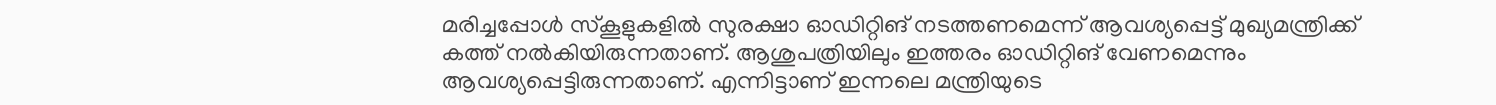മരിച്ചപ്പോള്‍ സ്‌കൂളുകളില്‍ സുരക്ഷാ ഓഡിറ്റിങ് നടത്തണമെന്ന് ആവശ്യപ്പെട്ട് മുഖ്യമന്ത്രിക്ക് കത്ത് നല്‍കിയിരുന്നതാണ്. ആശുപത്രിയിലും ഇത്തരം ഓഡിറ്റിങ് വേണമെന്നും ആവശ്യപ്പെട്ടിരുന്നതാണ്. എന്നിട്ടാണ് ഇന്നലെ മന്ത്രിയുടെ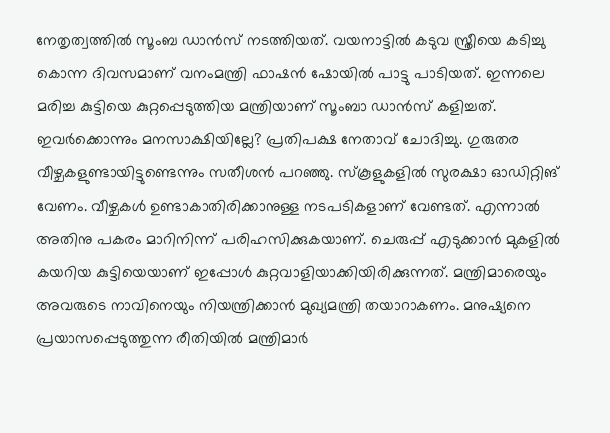നേതൃത്വത്തില്‍ സൂംബ ഡാന്‍സ് നടത്തിയത്. വയനാട്ടില്‍ കടുവ സ്ത്രീയെ കടിച്ചു കൊന്ന ദിവസമാണ് വനംമന്ത്രി ഫാഷന്‍ ഷോയില്‍ പാട്ടു പാടിയത്. ഇന്നലെ മരിച്ച കുട്ടിയെ കുറ്റപ്പെടുത്തിയ മന്ത്രിയാണ് സൂംബാ ഡാന്‍സ് കളിച്ചത്. ഇവര്‍ക്കൊന്നും മനസാക്ഷിയില്ലേ? പ്രതിപക്ഷ നേതാവ് ചോദിച്ചു. ഗുരുതര വീഴ്ചകളുണ്ടായിട്ടുണ്ടെന്നും സതീശന്‍ പറഞ്ഞു. സ്‌കൂളുകളില്‍ സുരക്ഷാ ഓഡിറ്റിങ് വേണം. വീഴ്ചകള്‍ ഉണ്ടാകാതിരിക്കാനുള്ള നടപടികളാണ് വേണ്ടത്. എന്നാല്‍ അതിനു പകരം മാറിനിന്ന് പരിഹസിക്കുകയാണ്. ചെരുപ്പ് എടുക്കാന്‍ മുകളില്‍ കയറിയ കുട്ടിയെയാണ് ഇപ്പോള്‍ കുറ്റവാളിയാക്കിയിരിക്കുന്നത്. മന്ത്രിമാരെയും അവരുടെ നാവിനെയും നിയന്ത്രിക്കാന്‍ മുഖ്യമന്ത്രി തയാറാകണം. മനുഷ്യനെ പ്രയാസപ്പെടുത്തുന്ന രീതിയില്‍ മന്ത്രിമാര്‍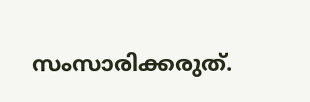സംസാരിക്കരുത്.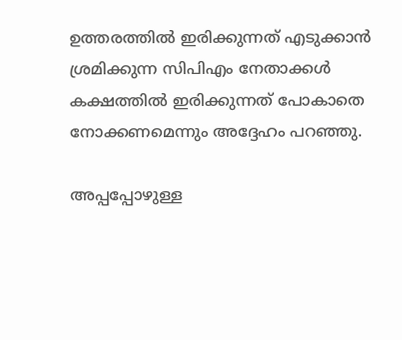ഉത്തരത്തില്‍ ഇരിക്കുന്നത് എടുക്കാന്‍ ശ്രമിക്കുന്ന സിപിഎം നേതാക്കള്‍ കക്ഷത്തില്‍ ഇരിക്കുന്നത് പോകാതെ നോക്കണമെന്നും അദ്ദേഹം പറഞ്ഞു.

അപ്പപ്പോഴുള്ള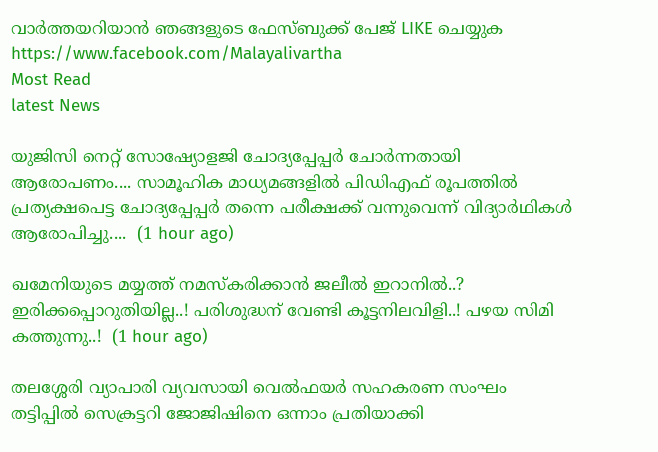വാര്‍ത്തയറിയാന്‍ ഞങ്ങളുടെ ഫേസ്‌ബുക്ക്‌ പേജ് LIKE ചെയ്യുക
https://www.facebook.com/Malayalivartha
Most Read
latest News

യുജിസി നെറ്റ് സോഷ്യോളജി ചോദ്യപ്പേപ്പർ ചോർന്നതായി ആരോപണം.... സാമൂഹിക മാധ്യമങ്ങളിൽ പിഡിഎഫ് രൂപത്തിൽ പ്രത്യക്ഷപെട്ട ചോദ്യപ്പേപ്പർ തന്നെ പരീക്ഷക്ക് വന്നുവെന്ന് വിദ്യാർഥികൾ ആരോപിച്ചു....  (1 hour ago)

ഖമേനിയുടെ മയ്യത്ത് നമസ്കരിക്കാൻ ജലീൽ ഇറാനിൽ..? ഇരിക്കപ്പൊറുതിയില്ല..! പരിശുദ്ധന് വേണ്ടി കൂട്ടനിലവിളി..! പഴയ സിമി കത്തുന്നു..!  (1 hour ago)

തലശ്ശേരി വ്യാപാരി വ്യവസായി വെൽഫയർ സഹകരണ സംഘം തട്ടിപ്പിൽ സെക്രട്ടറി ജോജിഷിനെ ഒന്നാം പ്രതിയാക്കി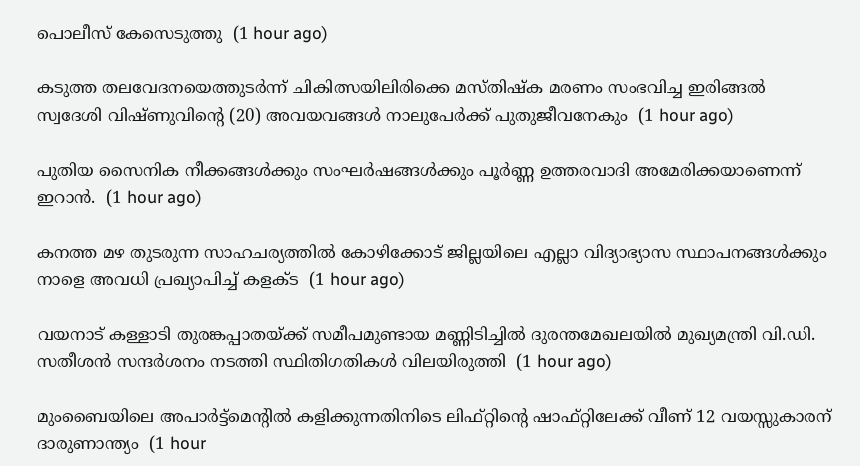പൊലീസ് കേസെടുത്തു  (1 hour ago)

കടുത്ത തലവേദനയെത്തുടർന്ന് ചികിത്സയിലിരിക്കെ മസ്തിഷ്‌ക മരണം സംഭവിച്ച ഇരിങ്ങൽ സ്വദേശി വിഷ്ണുവിന്റെ (20) അവയവങ്ങൾ നാലുപേർക്ക് പുതുജീവനേകും  (1 hour ago)

പുതിയ സൈനിക നീക്കങ്ങള്‍ക്കും സംഘര്‍ഷങ്ങള്‍ക്കും പൂര്‍ണ്ണ ഉത്തരവാദി അമേരിക്കയാണെന്ന് ഇറാന്‍.  (1 hour ago)

കനത്ത മഴ തുടരുന്ന സാഹചര്യത്തിൽ കോഴിക്കോട് ജില്ലയിലെ എല്ലാ വിദ്യാഭ്യാസ സ്ഥാപനങ്ങള്‍ക്കും നാളെ അവധി പ്രഖ്യാപിച്ച് കളക്ട  (1 hour ago)

വയനാട് കള്ളാടി തുരങ്കപ്പാതയ്ക്ക് സമീപമുണ്ടായ മണ്ണിടിച്ചില്‍ ദുരന്തമേഖലയില്‍ മുഖ്യമന്ത്രി വി.ഡി. സതീശന്‍ സന്ദര്‍ശനം നടത്തി സ്ഥിതിഗതികള്‍ വിലയിരുത്തി  (1 hour ago)

മുംബൈയിലെ അപാർട്ട്‌മെന്‍റിൽ കളിക്കുന്നതിനിടെ ലിഫ്റ്റിന്‍റെ ഷാഫ്റ്റിലേക്ക് വീണ് 12 വയസ്സുകാരന് ദാരുണാന്ത്യം  (1 hour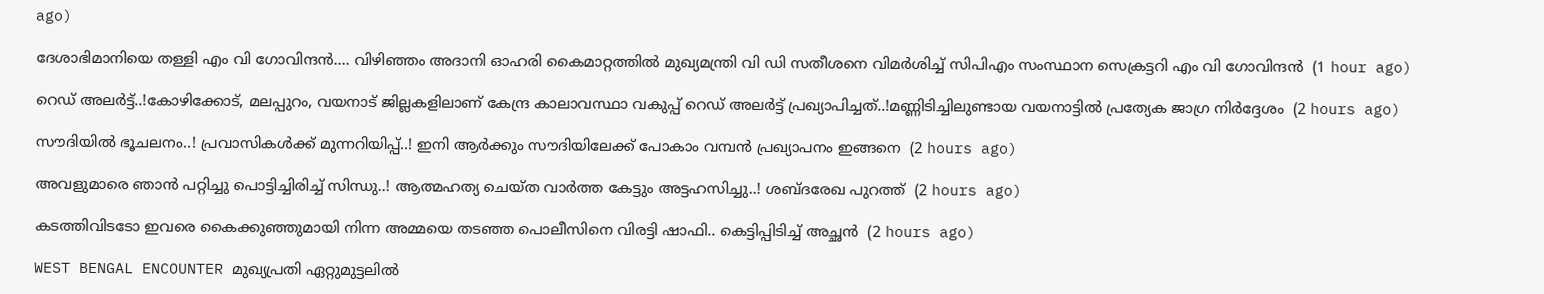ago)

ദേശാഭിമാനിയെ തള്ളി എം വി ഗോവിന്ദൻ.... വിഴിഞ്ഞം അദാനി ഓഹരി കൈമാറ്റത്തില്‍ മുഖ്യമന്ത്രി വി ഡി സതീശനെ വിമര്‍ശിച്ച് സിപിഎം സംസ്ഥാന സെക്രട്ടറി എം വി ഗോവിന്ദൻ  (1 hour ago)

റെഡ് അലർട്ട്..!കോഴിക്കോട്, മലപ്പുറം, വയനാട് ജില്ലകളിലാണ് കേന്ദ്ര കാലാവസ്ഥാ വകുപ്പ് റെഡ് അലർട്ട് പ്രഖ്യാപിച്ചത്..!മണ്ണിടിച്ചിലുണ്ടായ വയനാട്ടിൽ പ്രത്യേക ജാഗ്ര നിർദ്ദേശം  (2 hours ago)

സൗദിയിൽ ഭൂചലനം..! പ്രവാസികൾക്ക് മുന്നറിയിപ്പ്..! ഇനി ആർക്കും സൗദിയിലേക്ക് പോകാം വമ്പൻ പ്രഖ്യാപനം ഇങ്ങനെ  (2 hours ago)

അവളുമാരെ ഞാൻ പറ്റിച്ചു പൊട്ടിച്ചിരിച്ച് സിന്ധു..! ആത്മഹത്യ ചെയ്ത വാർത്ത കേട്ടും അട്ടഹസിച്ചു..! ശബ്ദരേഖ പുറത്ത്  (2 hours ago)

കടത്തിവിടടോ ഇവരെ കൈക്കുഞ്ഞുമായി നിന്ന അമ്മയെ തടഞ്ഞ പൊലീസിനെ വിരട്ടി ഷാഫി.. കെട്ടിപ്പിടിച്ച് അച്ഛൻ  (2 hours ago)

WEST BENGAL ENCOUNTER മുഖ്യപ്രതി ഏറ്റുമുട്ടലില്‍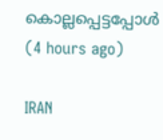കൊല്ലപ്പെട്ടപ്പോള്‍  (4 hours ago)

IRAN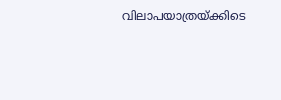വിലാപയാത്രയ്ക്കിടെ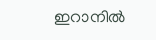ഇറാനില്‍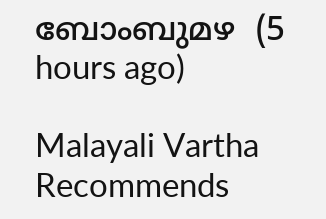ബോംബുമഴ  (5 hours ago)

Malayali Vartha Recommends